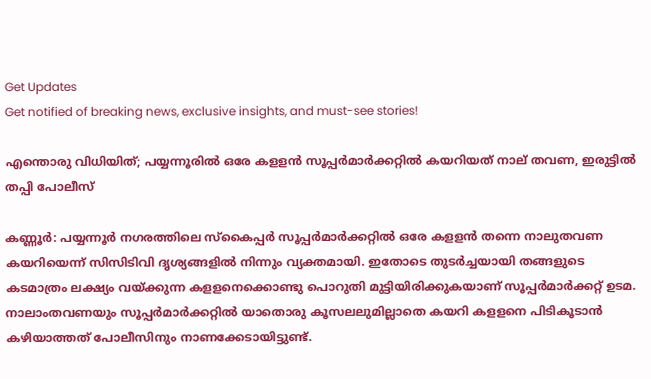Get Updates
Get notified of breaking news, exclusive insights, and must-see stories!

എന്തൊരു വിധിയിത്; പയ്യന്നൂരില്‍ ഒരേ കളളന്‍ സൂപ്പര്‍മാര്‍ക്കറ്റില്‍ കയറിയത് നാല് തവണ, ഇരുട്ടില്‍ തപ്പി പോലീസ്

കണ്ണൂര്‍: പയ്യന്നൂര്‍ നഗരത്തിലെ സ്‌കൈപ്പര്‍ സൂപ്പര്‍മാര്‍ക്കറ്റില്‍ ഒരേ കളളന്‍ തന്നെ നാലുതവണ കയറിയെന്ന് സിസിടിവി ദൃശ്യങ്ങളില്‍ നിന്നും വ്യക്തമായി. ഇതോടെ തുടര്‍ച്ചയായി തങ്ങളുടെ കടമാത്രം ലക്ഷ്യം വയ്ക്കുന്ന കളളനെക്കൊണ്ടു പൊറുതി മുട്ടിയിരിക്കുകയാണ് സൂപ്പര്‍മാര്‍ക്കറ്റ് ഉടമ. നാലാംതവണയും സൂപ്പര്‍മാര്‍ക്കറ്റില്‍ യാതൊരു കൂസലലുമില്ലാതെ കയറി കളളനെ പിടികൂടാന്‍ കഴിയാത്തത് പോലീസിനും നാണക്കേടായിട്ടുണ്ട്.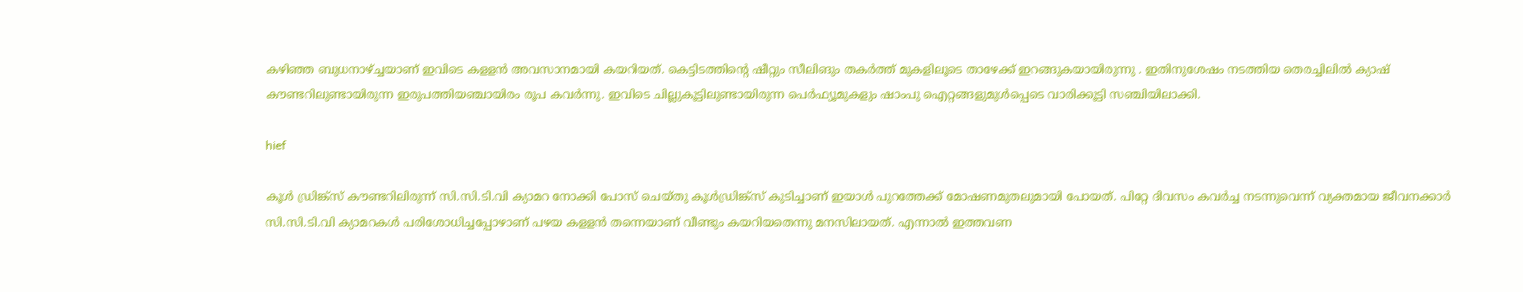കഴിഞ്ഞ ബുധനാഴ്ച്ചയാണ് ഇവിടെ കളളന്‍ അവസാനമായി കയറിയത്. കെട്ടിടത്തിന്റെ ഷീറ്റും സീലിങും തകര്‍ത്ത് മുകളിലൂടെ താഴേക്ക് ഇറങ്ങുകയായിരുന്നു . ഇതിനുശേഷം നടത്തിയ തെരച്ചിലില്‍ ക്യാഷ് കൗണ്ടറിലുണ്ടായിരുന്ന ഇരുപത്തിയഞ്ചായിരം രൂപ കവര്‍ന്നു. ഇവിടെ ചില്ലുകൂട്ടിലുണ്ടായിരുന്ന പെര്‍ഫ്യൂമുകളും ഷാംപു ഐറ്റങ്ങളുമുള്‍പ്പെടെ വാരിക്കൂട്ടി സഞ്ചിയിലാക്കി.

hief

കൂള്‍ ഡ്രിങ്ക്‌സ് കൗണ്ടറിലിരുന്ന് സി.സി.ടി.വി ക്യാമറ നോക്കി പോസ് ചെയ്തു കൂള്‍ഡ്രിങ്ക്‌സ് കുടിച്ചാണ് ഇയാള്‍ പുറത്തേക്ക് മോഷണമുതലുമായി പോയത്. പിറ്റേ ദിവസം കവര്‍ച്ച നടന്നുവെന്ന് വ്യക്തമായ ജീവനക്കാര്‍ സി.സി.ടി.വി ക്യാമറകള്‍ പരിശോധിച്ചപ്പോഴാണ് പഴയ കളളന്‍ തന്നെയാണ് വീണ്ടും കയറിയതെന്നു മനസിലായത്. എന്നാല്‍ ഇത്തവണ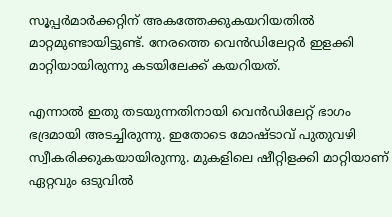സൂപ്പര്‍മാര്‍ക്കറ്റിന് അകത്തേക്കുകയറിയതില്‍ മാറ്റമുണ്ടായിട്ടുണ്ട്. നേരത്തെ വെന്‍ഡിലേറ്റര്‍ ഇളക്കി മാറ്റിയായിരുന്നു കടയിലേക്ക് കയറിയത്.

എന്നാല്‍ ഇതു തടയുന്നതിനായി വെന്‍ഡിലേറ്റ് ഭാഗം ഭദ്രമായി അടച്ചിരുന്നു. ഇതോടെ മോഷ്ടാവ് പുതുവഴി സ്വീകരിക്കുകയായിരുന്നു. മുകളിലെ ഷീറ്റിളക്കി മാറ്റിയാണ് ഏറ്റവും ഒടുവില്‍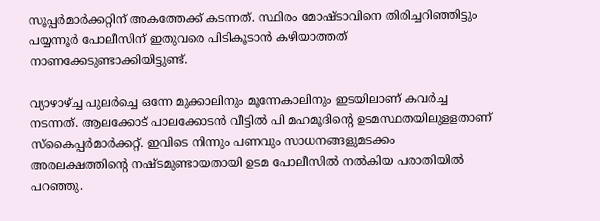സൂപ്പര്‍മാര്‍ക്കറ്റിന് അകത്തേക്ക് കടന്നത്. സ്ഥിരം മോഷ്‌ടാവിനെ തിരിച്ചറിഞ്ഞിട്ടും പയ്യന്നൂര്‍ പോലീസിന് ഇതുവരെ പിടികൂടാന്‍ കഴിയാത്തത് നാണക്കേടുണ്ടാക്കിയിട്ടുണ്ട്.

വ്യാഴാഴ്ച്ച പുലര്‍ച്ചെ ഒന്നേ മുക്കാലിനും മൂന്നേകാലിനും ഇടയിലാണ് കവര്‍ച്ച നടന്നത്. ആലക്കോട് പാലക്കോടന്‍ വീട്ടില്‍ പി മഹമൂദിന്റെ ഉടമസ്ഥതയിലുളളതാണ് സ്‌കൈപ്പര്‍മാര്‍ക്കറ്റ്. ഇവിടെ നിന്നും പണവും സാധനങ്ങളുമടക്കം അരലക്ഷത്തിന്റെ നഷ്‌ടമുണ്ടായതായി ഉടമ പോലീസിൽ നല്‍കിയ പരാതിയില്‍ പറഞ്ഞു.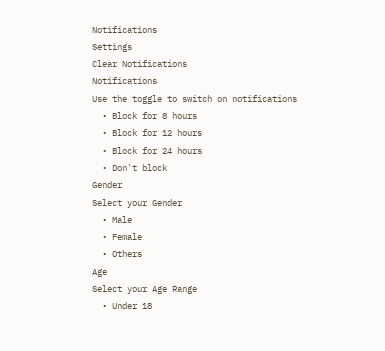Notifications
Settings
Clear Notifications
Notifications
Use the toggle to switch on notifications
  • Block for 8 hours
  • Block for 12 hours
  • Block for 24 hours
  • Don't block
Gender
Select your Gender
  • Male
  • Female
  • Others
Age
Select your Age Range
  • Under 18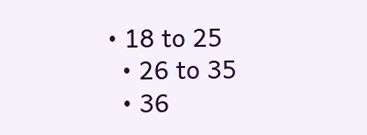• 18 to 25
  • 26 to 35
  • 36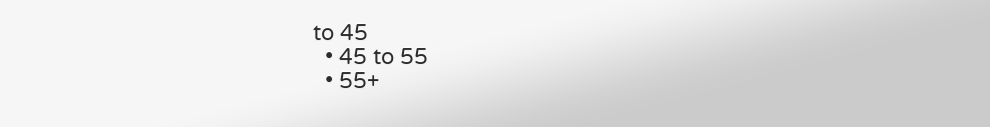to 45
  • 45 to 55
  • 55+